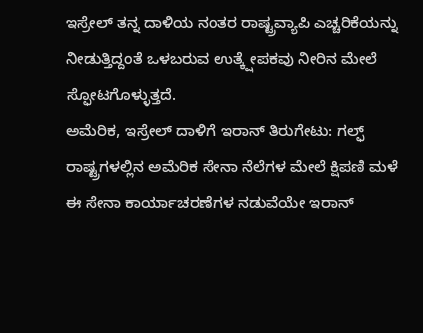ಇಸ್ರೇಲ್ ತನ್ನ ದಾಳಿಯ ನಂತರ ರಾಷ್ಟ್ರವ್ಯಾಪಿ ಎಚ್ಚರಿಕೆಯನ್ನು ನೀಡುತ್ತಿದ್ದಂತೆ ಒಳಬರುವ ಉತ್ಕ್ಷೇಪಕವು ನೀರಿನ ಮೇಲೆ ಸ್ಫೋಟಗೊಳ್ಳುತ್ತದೆ.
ಅಮೆರಿಕ, ಇಸ್ರೇಲ್ ದಾಳಿಗೆ ಇರಾನ್ ತಿರುಗೇಟು: ಗಲ್ಫ್ ರಾಷ್ಟ್ರಗಳಲ್ಲಿನ ಅಮೆರಿಕ ಸೇನಾ ನೆಲೆಗಳ ಮೇಲೆ ಕ್ಷಿಪಣಿ ಮಳೆ
ಈ ಸೇನಾ ಕಾರ್ಯಾಚರಣೆಗಳ ನಡುವೆಯೇ ಇರಾನ್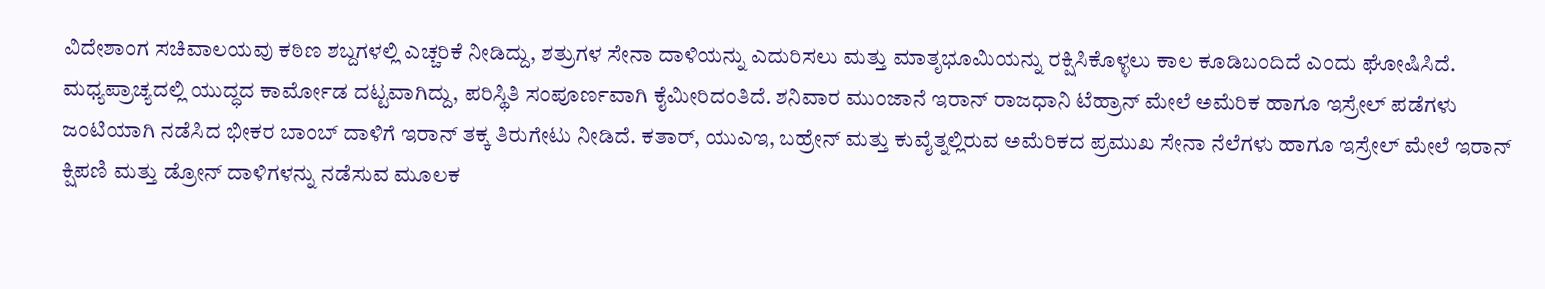ವಿದೇಶಾಂಗ ಸಚಿವಾಲಯವು ಕಠಿಣ ಶಬ್ದಗಳಲ್ಲಿ ಎಚ್ಚರಿಕೆ ನೀಡಿದ್ದು, ಶತ್ರುಗಳ ಸೇನಾ ದಾಳಿಯನ್ನು ಎದುರಿಸಲು ಮತ್ತು ಮಾತೃಭೂಮಿಯನ್ನು ರಕ್ಷಿಸಿಕೊಳ್ಳಲು ಕಾಲ ಕೂಡಿಬಂದಿದೆ ಎಂದು ಘೋಷಿಸಿದೆ.
ಮಧ್ಯಪ್ರಾಚ್ಯದಲ್ಲಿ ಯುದ್ಧದ ಕಾರ್ಮೋಡ ದಟ್ಟವಾಗಿದ್ದು, ಪರಿಸ್ಥಿತಿ ಸಂಪೂರ್ಣವಾಗಿ ಕೈಮೀರಿದಂತಿದೆ. ಶನಿವಾರ ಮುಂಜಾನೆ ಇರಾನ್ ರಾಜಧಾನಿ ಟೆಹ್ರಾನ್ ಮೇಲೆ ಅಮೆರಿಕ ಹಾಗೂ ಇಸ್ರೇಲ್ ಪಡೆಗಳು ಜಂಟಿಯಾಗಿ ನಡೆಸಿದ ಭೀಕರ ಬಾಂಬ್ ದಾಳಿಗೆ ಇರಾನ್ ತಕ್ಕ ತಿರುಗೇಟು ನೀಡಿದೆ. ಕತಾರ್, ಯುಎಇ, ಬಹ್ರೇನ್ ಮತ್ತು ಕುವೈತ್ನಲ್ಲಿರುವ ಅಮೆರಿಕದ ಪ್ರಮುಖ ಸೇನಾ ನೆಲೆಗಳು ಹಾಗೂ ಇಸ್ರೇಲ್ ಮೇಲೆ ಇರಾನ್ ಕ್ಷಿಪಣಿ ಮತ್ತು ಡ್ರೋನ್ ದಾಳಿಗಳನ್ನು ನಡೆಸುವ ಮೂಲಕ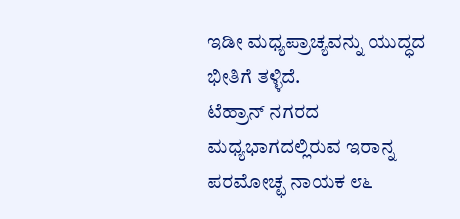ಇಡೀ ಮಧ್ಯಪ್ರಾಚ್ಯವನ್ನು ಯುದ್ಧದ ಭೀತಿಗೆ ತಳ್ಳಿದೆ.
ಟೆಹ್ರಾನ್ ನಗರದ ಮಧ್ಯಭಾಗದಲ್ಲಿರುವ ಇರಾನ್ನ ಪರಮೋಚ್ಛ ನಾಯಕ ೮೬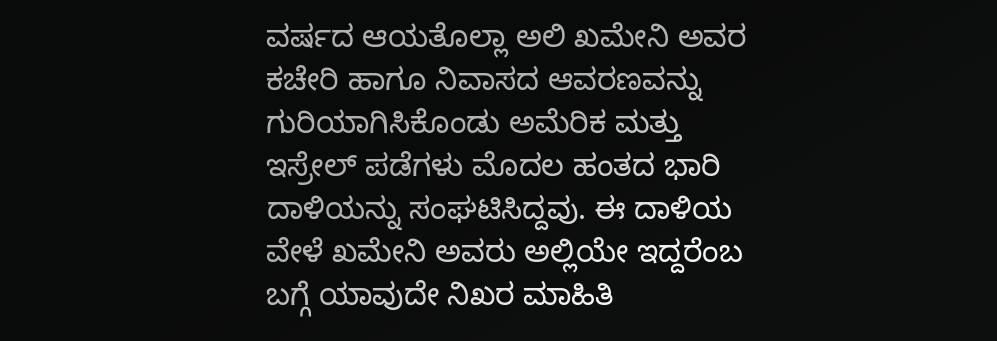ವರ್ಷದ ಆಯತೊಲ್ಲಾ ಅಲಿ ಖಮೇನಿ ಅವರ ಕಚೇರಿ ಹಾಗೂ ನಿವಾಸದ ಆವರಣವನ್ನು ಗುರಿಯಾಗಿಸಿಕೊಂಡು ಅಮೆರಿಕ ಮತ್ತು ಇಸ್ರೇಲ್ ಪಡೆಗಳು ಮೊದಲ ಹಂತದ ಭಾರಿ ದಾಳಿಯನ್ನು ಸಂಘಟಿಸಿದ್ದವು. ಈ ದಾಳಿಯ ವೇಳೆ ಖಮೇನಿ ಅವರು ಅಲ್ಲಿಯೇ ಇದ್ದರೆಂಬ ಬಗ್ಗೆ ಯಾವುದೇ ನಿಖರ ಮಾಹಿತಿ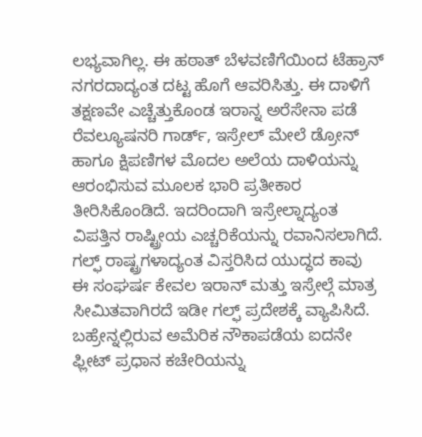ಲಭ್ಯವಾಗಿಲ್ಲ. ಈ ಹಠಾತ್ ಬೆಳವಣಿಗೆಯಿಂದ ಟೆಹ್ರಾನ್ ನಗರದಾದ್ಯಂತ ದಟ್ಟ ಹೊಗೆ ಆವರಿಸಿತ್ತು. ಈ ದಾಳಿಗೆ ತಕ್ಷಣವೇ ಎಚ್ಚೆತ್ತುಕೊಂಡ ಇರಾನ್ನ ಅರೆಸೇನಾ ಪಡೆ ರೆವಲ್ಯೂಷನರಿ ಗಾರ್ಡ್, ಇಸ್ರೇಲ್ ಮೇಲೆ ಡ್ರೋನ್ ಹಾಗೂ ಕ್ಷಿಪಣಿಗಳ ಮೊದಲ ಅಲೆಯ ದಾಳಿಯನ್ನು ಆರಂಭಿಸುವ ಮೂಲಕ ಭಾರಿ ಪ್ರತೀಕಾರ ತೀರಿಸಿಕೊಂಡಿದೆ. ಇದರಿಂದಾಗಿ ಇಸ್ರೇಲ್ನಾದ್ಯಂತ ವಿಪತ್ತಿನ ರಾಷ್ಟ್ರೀಯ ಎಚ್ಚರಿಕೆಯನ್ನು ರವಾನಿಸಲಾಗಿದೆ.
ಗಲ್ಫ್ ರಾಷ್ಟ್ರಗಳಾದ್ಯಂತ ವಿಸ್ತರಿಸಿದ ಯುದ್ಧದ ಕಾವು
ಈ ಸಂಘರ್ಷ ಕೇವಲ ಇರಾನ್ ಮತ್ತು ಇಸ್ರೇಲ್ಗೆ ಮಾತ್ರ ಸೀಮಿತವಾಗಿರದೆ ಇಡೀ ಗಲ್ಫ್ ಪ್ರದೇಶಕ್ಕೆ ವ್ಯಾಪಿಸಿದೆ. ಬಹ್ರೇನ್ನಲ್ಲಿರುವ ಅಮೆರಿಕ ನೌಕಾಪಡೆಯ ಐದನೇ ಫ್ಲೀಟ್ ಪ್ರಧಾನ ಕಚೇರಿಯನ್ನು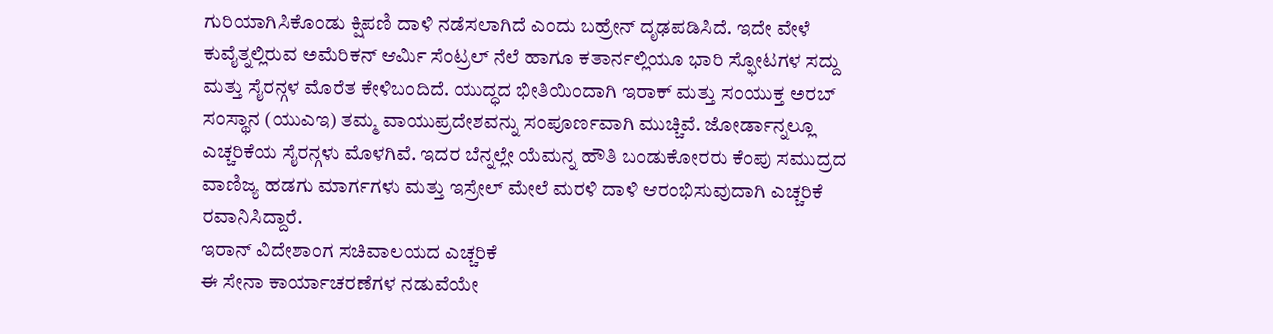ಗುರಿಯಾಗಿಸಿಕೊಂಡು ಕ್ಷಿಪಣಿ ದಾಳಿ ನಡೆಸಲಾಗಿದೆ ಎಂದು ಬಹ್ರೇನ್ ದೃಢಪಡಿಸಿದೆ. ಇದೇ ವೇಳೆ ಕುವೈತ್ನಲ್ಲಿರುವ ಅಮೆರಿಕನ್ ಆರ್ಮಿ ಸೆಂಟ್ರಲ್ ನೆಲೆ ಹಾಗೂ ಕತಾರ್ನಲ್ಲಿಯೂ ಭಾರಿ ಸ್ಫೋಟಗಳ ಸದ್ದು ಮತ್ತು ಸೈರನ್ಗಳ ಮೊರೆತ ಕೇಳಿಬಂದಿದೆ. ಯುದ್ಧದ ಭೀತಿಯಿಂದಾಗಿ ಇರಾಕ್ ಮತ್ತು ಸಂಯುಕ್ತ ಅರಬ್ ಸಂಸ್ಥಾನ (ಯುಎಇ) ತಮ್ಮ ವಾಯುಪ್ರದೇಶವನ್ನು ಸಂಪೂರ್ಣವಾಗಿ ಮುಚ್ಚಿವೆ. ಜೋರ್ಡಾನ್ನಲ್ಲೂ ಎಚ್ಚರಿಕೆಯ ಸೈರನ್ಗಳು ಮೊಳಗಿವೆ. ಇದರ ಬೆನ್ನಲ್ಲೇ ಯೆಮನ್ನ ಹೌತಿ ಬಂಡುಕೋರರು ಕೆಂಪು ಸಮುದ್ರದ ವಾಣಿಜ್ಯ ಹಡಗು ಮಾರ್ಗಗಳು ಮತ್ತು ಇಸ್ರೇಲ್ ಮೇಲೆ ಮರಳಿ ದಾಳಿ ಆರಂಭಿಸುವುದಾಗಿ ಎಚ್ಚರಿಕೆ ರವಾನಿಸಿದ್ದಾರೆ.
ಇರಾನ್ ವಿದೇಶಾಂಗ ಸಚಿವಾಲಯದ ಎಚ್ಚರಿಕೆ
ಈ ಸೇನಾ ಕಾರ್ಯಾಚರಣೆಗಳ ನಡುವೆಯೇ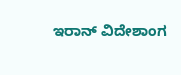ಇರಾನ್ ವಿದೇಶಾಂಗ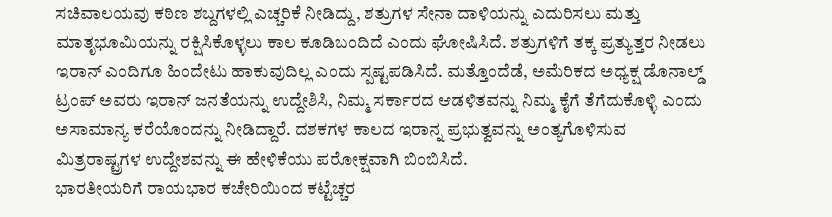ಸಚಿವಾಲಯವು ಕಠಿಣ ಶಬ್ದಗಳಲ್ಲಿ ಎಚ್ಚರಿಕೆ ನೀಡಿದ್ದು, ಶತ್ರುಗಳ ಸೇನಾ ದಾಳಿಯನ್ನು ಎದುರಿಸಲು ಮತ್ತು ಮಾತೃಭೂಮಿಯನ್ನು ರಕ್ಷಿಸಿಕೊಳ್ಳಲು ಕಾಲ ಕೂಡಿಬಂದಿದೆ ಎಂದು ಘೋಷಿಸಿದೆ. ಶತ್ರುಗಳಿಗೆ ತಕ್ಕ ಪ್ರತ್ಯುತ್ತರ ನೀಡಲು ಇರಾನ್ ಎಂದಿಗೂ ಹಿಂದೇಟು ಹಾಕುವುದಿಲ್ಲ ಎಂದು ಸ್ಪಷ್ಟಪಡಿಸಿದೆ. ಮತ್ತೊಂದೆಡೆ, ಅಮೆರಿಕದ ಅಧ್ಯಕ್ಷ ಡೊನಾಲ್ಡ್ ಟ್ರಂಪ್ ಅವರು ಇರಾನ್ ಜನತೆಯನ್ನು ಉದ್ದೇಶಿಸಿ, ನಿಮ್ಮ ಸರ್ಕಾರದ ಆಡಳಿತವನ್ನು ನಿಮ್ಮ ಕೈಗೆ ತೆಗೆದುಕೊಳ್ಳಿ ಎಂದು ಅಸಾಮಾನ್ಯ ಕರೆಯೊಂದನ್ನು ನೀಡಿದ್ದಾರೆ. ದಶಕಗಳ ಕಾಲದ ಇರಾನ್ನ ಪ್ರಭುತ್ವವನ್ನು ಅಂತ್ಯಗೊಳಿಸುವ ಮಿತ್ರರಾಷ್ಟ್ರಗಳ ಉದ್ದೇಶವನ್ನು ಈ ಹೇಳಿಕೆಯು ಪರೋಕ್ಷವಾಗಿ ಬಿಂಬಿಸಿದೆ.
ಭಾರತೀಯರಿಗೆ ರಾಯಭಾರ ಕಚೇರಿಯಿಂದ ಕಟ್ಟೆಚ್ಚರ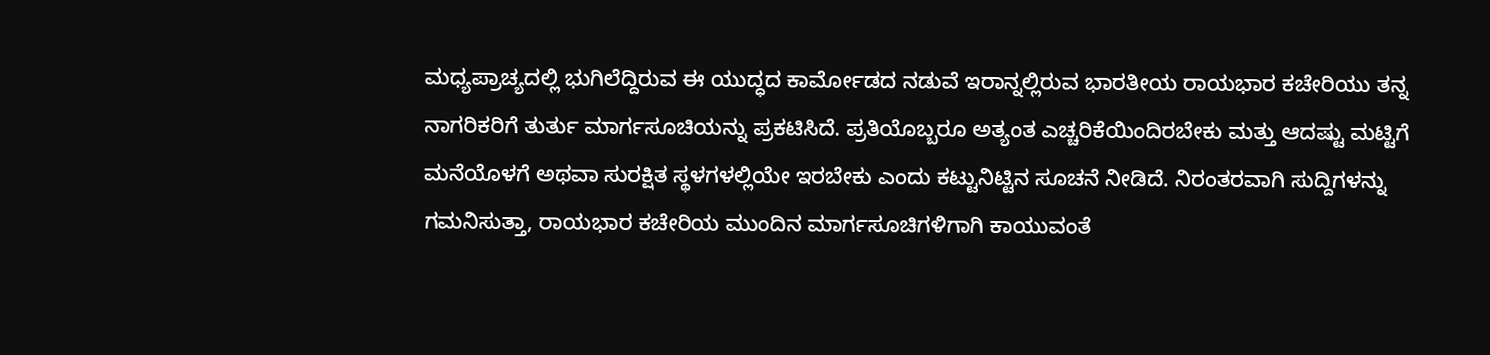ಮಧ್ಯಪ್ರಾಚ್ಯದಲ್ಲಿ ಭುಗಿಲೆದ್ದಿರುವ ಈ ಯುದ್ಧದ ಕಾರ್ಮೋಡದ ನಡುವೆ ಇರಾನ್ನಲ್ಲಿರುವ ಭಾರತೀಯ ರಾಯಭಾರ ಕಚೇರಿಯು ತನ್ನ ನಾಗರಿಕರಿಗೆ ತುರ್ತು ಮಾರ್ಗಸೂಚಿಯನ್ನು ಪ್ರಕಟಿಸಿದೆ. ಪ್ರತಿಯೊಬ್ಬರೂ ಅತ್ಯಂತ ಎಚ್ಚರಿಕೆಯಿಂದಿರಬೇಕು ಮತ್ತು ಆದಷ್ಟು ಮಟ್ಟಿಗೆ ಮನೆಯೊಳಗೆ ಅಥವಾ ಸುರಕ್ಷಿತ ಸ್ಥಳಗಳಲ್ಲಿಯೇ ಇರಬೇಕು ಎಂದು ಕಟ್ಟುನಿಟ್ಟಿನ ಸೂಚನೆ ನೀಡಿದೆ. ನಿರಂತರವಾಗಿ ಸುದ್ದಿಗಳನ್ನು ಗಮನಿಸುತ್ತಾ, ರಾಯಭಾರ ಕಚೇರಿಯ ಮುಂದಿನ ಮಾರ್ಗಸೂಚಿಗಳಿಗಾಗಿ ಕಾಯುವಂತೆ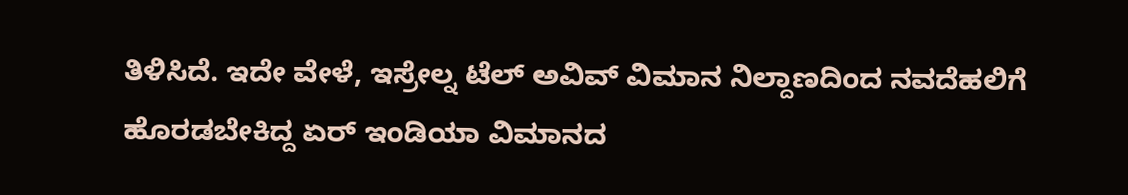ತಿಳಿಸಿದೆ. ಇದೇ ವೇಳೆ, ಇಸ್ರೇಲ್ನ ಟೆಲ್ ಅವಿವ್ ವಿಮಾನ ನಿಲ್ದಾಣದಿಂದ ನವದೆಹಲಿಗೆ ಹೊರಡಬೇಕಿದ್ದ ಏರ್ ಇಂಡಿಯಾ ವಿಮಾನದ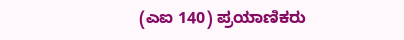(ಎಐ 140) ಪ್ರಯಾಣಿಕರು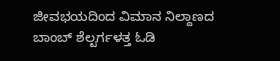ಜೀವಭಯದಿಂದ ವಿಮಾನ ನಿಲ್ದಾಣದ ಬಾಂಬ್ ಶೆಲ್ಟರ್ಗಳತ್ತ ಓಡಿ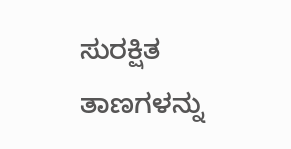ಸುರಕ್ಷಿತ ತಾಣಗಳನ್ನು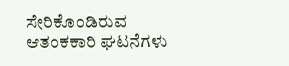ಸೇರಿಕೊಂಡಿರುವ ಆತಂಕಕಾರಿ ಘಟನೆಗಳು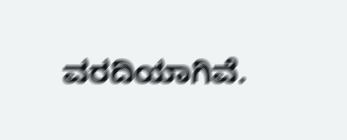ವರದಿಯಾಗಿವೆ.